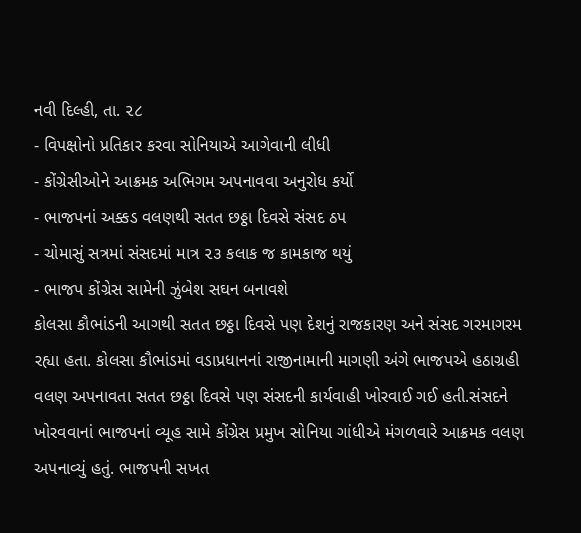નવી દિલ્હી, તા. ૨૮
- વિપક્ષોનો પ્રતિકાર કરવા સોનિયાએ આગેવાની લીધી
- કોંગ્રેસીઓને આક્રમક અભિગમ અપનાવવા અનુરોધ કર્યો
- ભાજપનાં અક્કડ વલણથી સતત છઠ્ઠા દિવસે સંસદ ઠપ
- ચોમાસું સત્રમાં સંસદમાં માત્ર ૨૩ કલાક જ કામકાજ થયું
- ભાજપ કોંગ્રેસ સામેની ઝુંબેશ સઘન બનાવશે
કોલસા કૌભાંડની આગથી સતત છઠ્ઠા દિવસે પણ દેશનું રાજકારણ અને સંસદ ગરમાગરમ રહ્યા હતા. કોલસા કૌભાંડમાં વડાપ્રધાનનાં રાજીનામાની માગણી અંગે ભાજપએ હઠાગ્રહી વલણ અપનાવતા સતત છઠ્ઠા દિવસે પણ સંસદની કાર્યવાહી ખોરવાઈ ગઈ હતી.સંસદને ખોરવવાનાં ભાજપનાં વ્યૂહ સામે કોંગ્રેસ પ્રમુખ સોનિયા ગાંધીએ મંગળવારે આક્રમક વલણ અપનાવ્યું હતું. ભાજપની સખત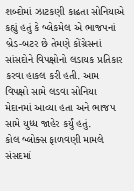શબ્દોમાં ઝાટકણી કાઢતા સોનિયાએ કહ્યું હતું કે બ્લેકમેલ એ ભાજપનાં બ્રેડ-બટર છે તેમણે કોંગ્રેસનાં સાંસદોને વિપક્ષોનો લડાયક પ્રતિકાર કરવા હાકલ કરી હતી. આમ વિપક્ષો સામે લડવા સોનિયા મેદાનમાં આવ્યા હતા અને ભાજપ સામે યુધ્ધ જાહેર કર્યું હતું.
કોલ બ્લોક્સ ફાળવણી મામલે સંસદમાં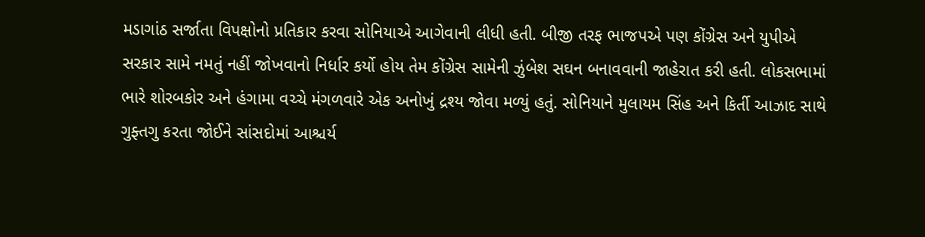મડાગાંઠ સર્જાતા વિપક્ષોનો પ્રતિકાર કરવા સોનિયાએ આગેવાની લીધી હતી. બીજી તરફ ભાજપએ પણ કોંગ્રેસ અને યુપીએ સરકાર સામે નમતું નહીં જોખવાનો નિર્ધાર કર્યો હોય તેમ કોંગ્રેસ સામેની ઝુંબેશ સઘન બનાવવાની જાહેરાત કરી હતી. લોકસભામાં ભારે શોરબકોર અને હંગામા વચ્ચે મંગળવારે એક અનોખું દ્રશ્ય જોવા મળ્યું હતું. સોનિયાને મુલાયમ સિંહ અને કિર્તી આઝાદ સાથે ગુફ્તગુ કરતા જોઈને સાંસદોમાં આશ્ચર્ય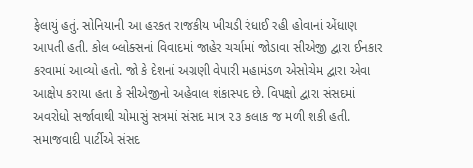ફેલાયું હતું. સોનિયાની આ હરકત રાજકીય ખીચડી રંધાઈ રહી હોવાનાં એંધાણ આપતી હતી. કોલ બ્લોક્સનાં વિવાદમાં જાહેર ચર્ચામાં જોડાવા સીએજી દ્વારા ઈનકાર કરવામાં આવ્યો હતો. જો કે દેશનાં અગ્રણી વેપારી મહામંડળ એસોચેમ દ્વારા એવા આક્ષેપ કરાયા હતા કે સીએજીનો અહેવાલ શંકાસ્પદ છે. વિપક્ષો દ્વારા સંસદમાં અવરોધો સર્જાવાથી ચોમાસું સત્રમાં સંસદ માત્ર ૨૩ કલાક જ મળી શકી હતી. સમાજવાદી પાર્ટીએ સંસદ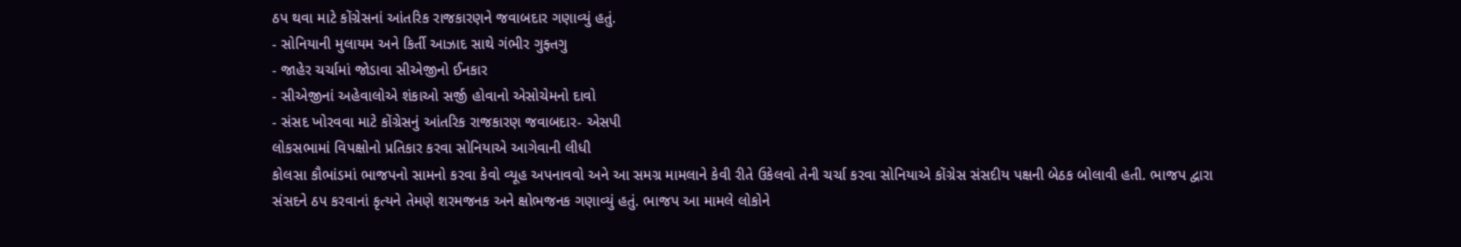ઠપ થવા માટે કોંગ્રેસનાં આંતરિક રાજકારણને જવાબદાર ગણાવ્યું હતું.
- સોનિયાની મુલાયમ અને કિર્તી આઝાદ સાથે ગંભીર ગુફ્તગુ
- જાહેર ચર્ચામાં જોડાવા સીએજીનો ઈનકાર
- સીએજીનાં અહેવાલોએ શંકાઓ સર્જી હોવાનો એસોચેમનો દાવો
- સંસદ ખોરવવા માટે કોંગ્રેસનું આંતરિક રાજકારણ જવાબદાર- એસપી
લોકસભામાં વિપક્ષોનો પ્રતિકાર કરવા સોનિયાએ આગેવાની લીધી
કોલસા કૌભાંડમાં ભાજપનો સામનો કરવા કેવો વ્યૂહ અપનાવવો અને આ સમગ્ર મામલાને કેવી રીતે ઉકેલવો તેની ચર્ચા કરવા સોનિયાએ કોંગ્રેસ સંસદીય પક્ષની બેઠક બોલાવી હતી. ભાજપ દ્વારા સંસદને ઠપ કરવાનાં કૃત્યને તેમણે શરમજનક અને ક્ષોભજનક ગણાવ્યું હતું. ભાજપ આ મામલે લોકોને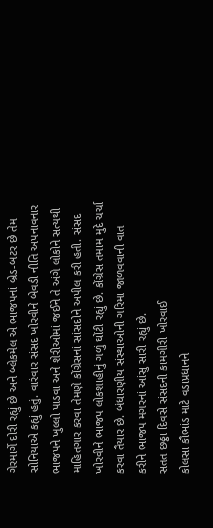ગેરમાર્ગે દોરી રહ્યું છે અને બ્લેકમેલ એ ભાજપનાં બ્રેડ-બટર છે તેમ સોનિયાએ કહ્યું હતું. વારંવાર સંસદ ખોરવીને બેવડી નીતિ અપનાવનાર ભાજપને ખુલ્લો પાડવા અને શેરીઓમાં જઈને તે અંગે લોકોને સત્યથી માહિતગાર કરવા તેમણે કોંગ્રેસનાં સાંસદોને અપીલ કરી હતી. સંસદ ખોરવીને ભાજપ લોકશાહીનું ગળું ઘોંટી રહ્યું છે. કોંગ્રેસ તમામ મુદે ચર્ચા કરવા તૈયાર છે. બંધારણીય સંસ્થાઓની ગરિમા જાળવવાની વાત કરીને ભાજપ મગરનાં આંસુ સારી રહ્યું છે.
સતત છઠ્ઠા દિવસે સંસદની કામગીરી ખોરવાઈ
કોલસા કૌભાંડ માટે વડાપ્રધાનને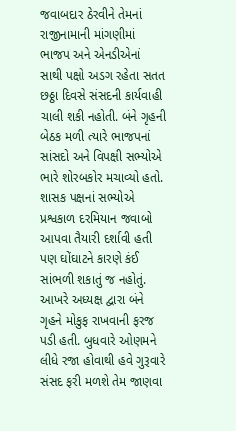જવાબદાર ઠેરવીને તેમનાં રાજીનામાની માંગણીમાં ભાજપ અને એનડીએનાં સાથી પક્ષો અડગ રહેતા સતત છઠ્ઠા દિવસે સંસદની કાર્યવાહી ચાલી શકી નહોતી. બંને ગૃહની બેઠક મળી ત્યારે ભાજપનાં સાંસદો અને વિપક્ષી સભ્યોએ ભારે શોરબકોર મચાવ્યો હતો. શાસક પક્ષનાં સભ્યોએ પ્રશ્વકાળ દરમિયાન જવાબો આપવા તૈયારી દર્શાવી હતી પણ ઘોંઘાટને કારણે કંઈ સાંભળી શકાતું જ નહોતું. આખરે અધ્યક્ષ દ્વારા બંને ગૃહને મોકુફ રાખવાની ફરજ પડી હતી. બુધવારે ઓણમને લીધે રજા હોવાથી હવે ગુરૂવારે સંસદ ફરી મળશે તેમ જાણવા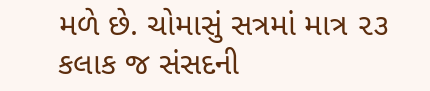મળે છે. ચોમાસું સત્રમાં માત્ર ૨૩ કલાક જ સંસદની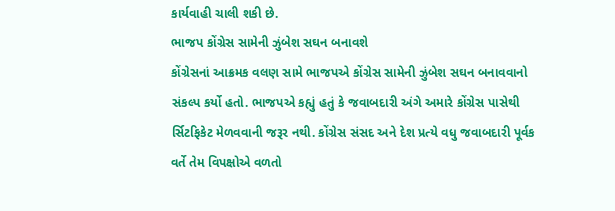કાર્યવાહી ચાલી શકી છે.
ભાજપ કોંગ્રેસ સામેની ઝુંબેશ સઘન બનાવશે
કોંગ્રેસનાં આક્રમક વલણ સામે ભાજપએ કોંગ્રેસ સામેની ઝુંબેશ સઘન બનાવવાનો સંકલ્પ કર્યો હતો. ભાજપએ કહ્યું હતું કે જવાબદારી અંગે અમારે કોંગ્રેસ પાસેથી ર્સિટફિકેટ મેળવવાની જરૂર નથી. કોંગ્રેસ સંસદ અને દેશ પ્રત્યે વધુ જવાબદારી પૂર્વક વર્તે તેમ વિપક્ષોએ વળતો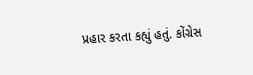પ્રહાર કરતા કહ્યું હતું. કોંગ્રેસ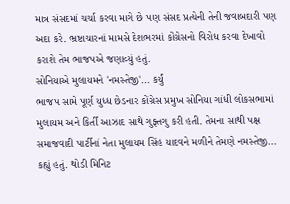માત્ર સંસદમાં ચર્ચા કરવા માગે છે પણ સંસદ પ્રત્યેની તેની જવાબદારી પણ અદા કરે. ભ્રષ્ટાચારનાં મામસે દેશભરમાં કોંગ્રેસનો વિરોધ કરવા દેખાવો કરાશે તેમ ભાજપએ જણાવ્યું હતું.
સોનિયાએ મુલાયમને 'નમસ્તેજી'... કર્યું
ભાજપ સામે પૂર્ણ યુધ્ધ છેડનાર કોંગ્રેસ પ્રમુખ સોનિયા ગાંધી લોકસભામાં મુલાયમ અને કિર્તી આઝાદ સાથે ગુફ્તગુ કરી હતી. તેમના સાથી પક્ષ સમાજવાદી પાર્ટીનાં નેતા મુલાયમ સિંહ યાદવને મળીને તેમણે નમસ્તેજી... કહ્યું હતું. થોડી મિનિટ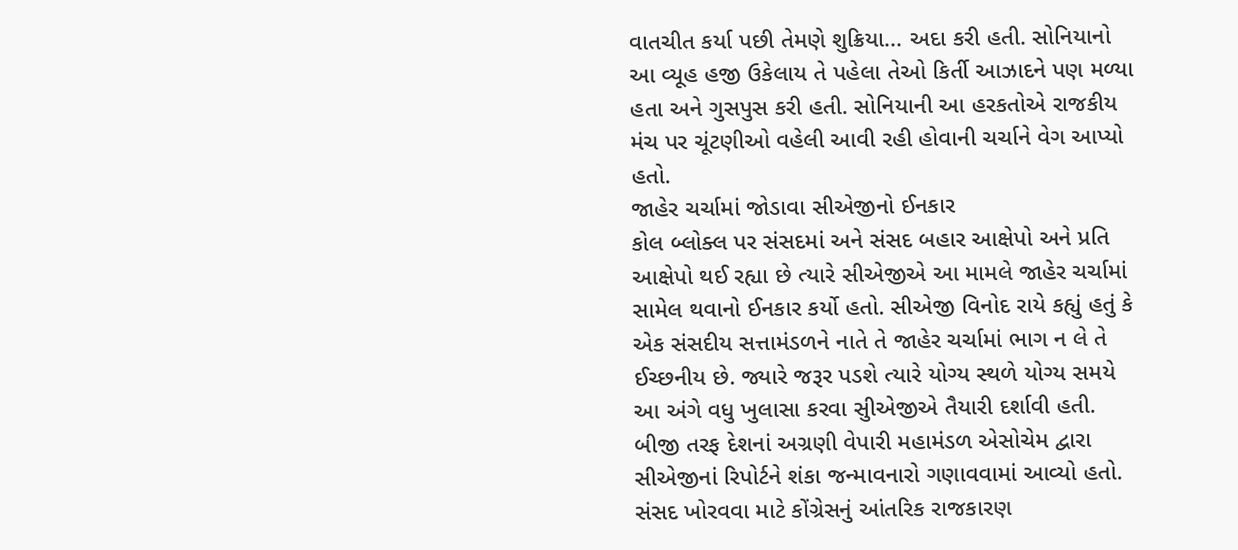વાતચીત કર્યા પછી તેમણે શુક્રિયા... અદા કરી હતી. સોનિયાનો આ વ્યૂહ હજી ઉકેલાય તે પહેલા તેઓ કિર્તી આઝાદને પણ મળ્યા હતા અને ગુસપુસ કરી હતી. સોનિયાની આ હરકતોએ રાજકીય મંચ પર ચૂંટણીઓ વહેલી આવી રહી હોવાની ચર્ચાને વેગ આપ્યો હતો.
જાહેર ચર્ચામાં જોડાવા સીએજીનો ઈનકાર
કોલ બ્લોક્લ પર સંસદમાં અને સંસદ બહાર આક્ષેપો અને પ્રતિ આક્ષેપો થઈ રહ્યા છે ત્યારે સીએજીએ આ મામલે જાહેર ચર્ચામાં સામેલ થવાનો ઈનકાર કર્યો હતો. સીએજી વિનોદ રાયે કહ્યું હતું કે એક સંસદીય સત્તામંડળને નાતે તે જાહેર ચર્ચામાં ભાગ ન લે તે ઈચ્છનીય છે. જ્યારે જરૂર પડશે ત્યારે યોગ્ય સ્થળે યોગ્ય સમયે આ અંગે વધુ ખુલાસા કરવા સુીએજીએ તૈયારી દર્શાવી હતી. બીજી તરફ દેશનાં અગ્રણી વેપારી મહામંડળ એસોચેમ દ્વારા સીએજીનાં રિપોર્ટને શંકા જન્માવનારો ગણાવવામાં આવ્યો હતો.
સંસદ ખોરવવા માટે કોંગ્રેસનું આંતરિક રાજકારણ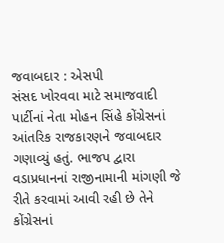જવાબદાર : એસપી
સંસદ ખોરવવા માટે સમાજવાદી પાર્ટીનાં નેતા મોહન સિંહે કોંગ્રેસનાં આંતરિક રાજકારણને જવાબદાર ગણાવ્યું હતું. ભાજપ દ્વારા વડાપ્રધાનનાં રાજીનામાની માંગણી જે રીતે કરવામાં આવી રહી છે તેને કોંગ્રેસનાં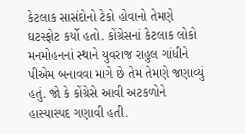કેટલાક સાસંદોનો ટેકો હોવાનો તેમણે ઘટસ્ફોટ કર્યો હતો. કોંગ્રેસનાં કેટલાક લોકો મનમોહનનાં સ્થાને યુવરાજ રાહુલ ગાંધીને પીએમ બનાવવા માગે છે તેમ તેમણે જણાવ્યું હતું. જો કે કોંગ્રેસે આવી અટકળોને હાસ્યાસ્પદ ગણાવી હતી.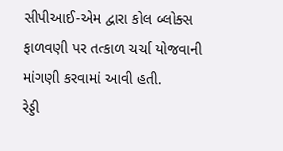સીપીઆઈ-એમ દ્વારા કોલ બ્લોક્સ ફાળવણી પર તત્કાળ ચર્ચા યોજવાની માંગણી કરવામાં આવી હતી.
રેડ્ડી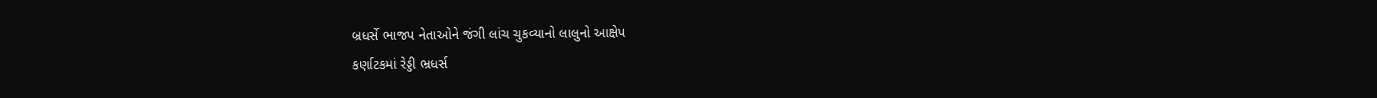બ્રધર્સે ભાજપ નેતાઓને જંગી લાંચ ચુકવ્યાનો લાલુનો આક્ષેપ
કર્ણાટકમાં રેડ્ડી ભ્રધર્સ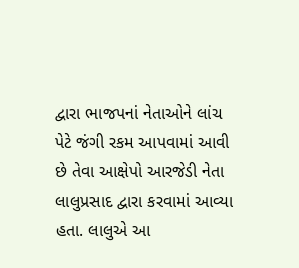દ્વારા ભાજપનાં નેતાઓને લાંચ પેટે જંગી રકમ આપવામાં આવી છે તેવા આક્ષેપો આરજેડી નેતા લાલુપ્રસાદ દ્વારા કરવામાં આવ્યા હતા. લાલુએ આ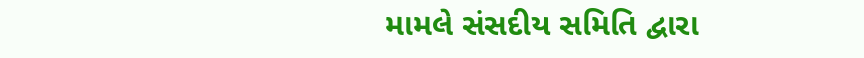મામલે સંસદીય સમિતિ દ્વારા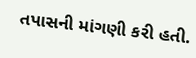તપાસની માંગણી કરી હતી.